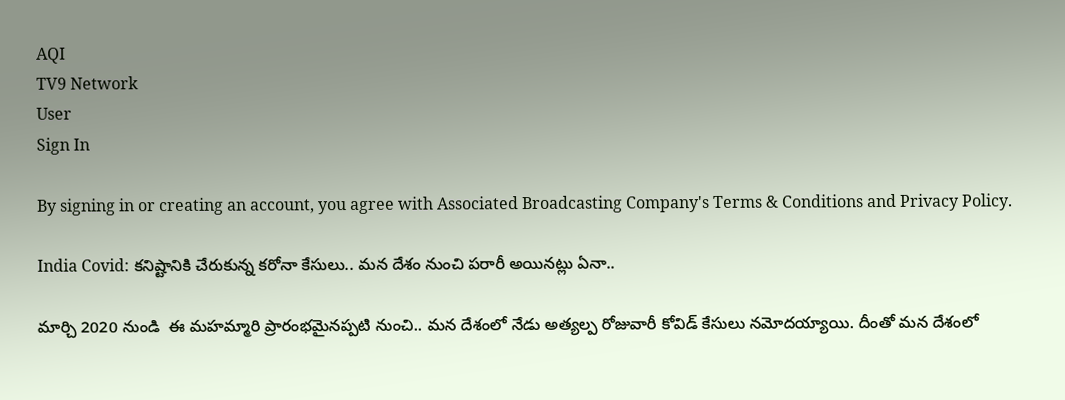AQI
TV9 Network
User
Sign In

By signing in or creating an account, you agree with Associated Broadcasting Company's Terms & Conditions and Privacy Policy.

India Covid: కనిష్టానికి చేరుకున్న కరోనా కేసులు.. మన దేశం నుంచి పరారీ అయినట్లు ఏనా..

మార్చి 2020 నుండి  ఈ మహమ్మారి ప్రారంభమైనప్పటి నుంచి.. మన దేశంలో నేడు అత్యల్ప రోజువారీ కోవిడ్ కేసులు నమోదయ్యాయి. దీంతో మన దేశంలో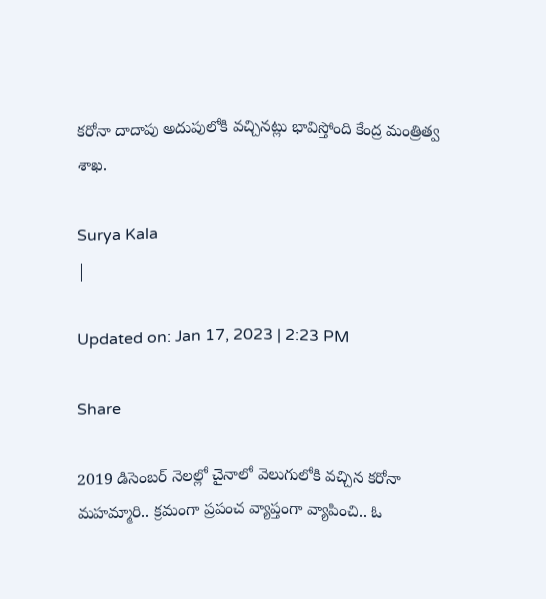కరోనా దాదాపు అదుపులోకి వచ్చినట్లు భావిస్తోంది కేంద్ర మంత్రిత్వ శాఖ.

Surya Kala
|

Updated on: Jan 17, 2023 | 2:23 PM

Share

2019 డిసెంబర్ నెలల్లో చైనాలో వెలుగులోకి వచ్చిన కరోనా మహమ్మారి.. క్రమంగా ప్రపంచ వ్యాప్తంగా వ్యాపించి.. ఓ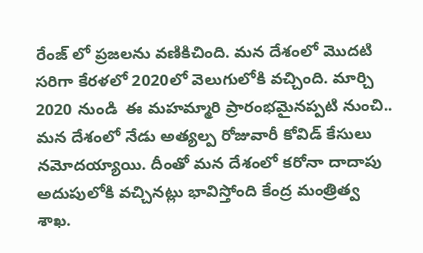రేంజ్ లో ప్రజలను వణికిచింది. మన దేశంలో మొదటి సరిగా కేరళలో 2020లో వెలుగులోకి వచ్చింది. మార్చి 2020 నుండి  ఈ మహమ్మారి ప్రారంభమైనప్పటి నుంచి.. మన దేశంలో నేడు అత్యల్ప రోజువారీ కోవిడ్ కేసులు నమోదయ్యాయి. దీంతో మన దేశంలో కరోనా దాదాపు అదుపులోకి వచ్చినట్లు భావిస్తోంది కేంద్ర మంత్రిత్వ శాఖ.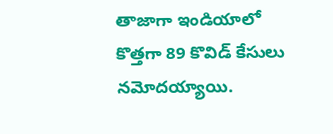తాజాగా ఇండియాలో కొత్తగా 89 కొవిడ్ కేసులు నమోదయ్యాయి.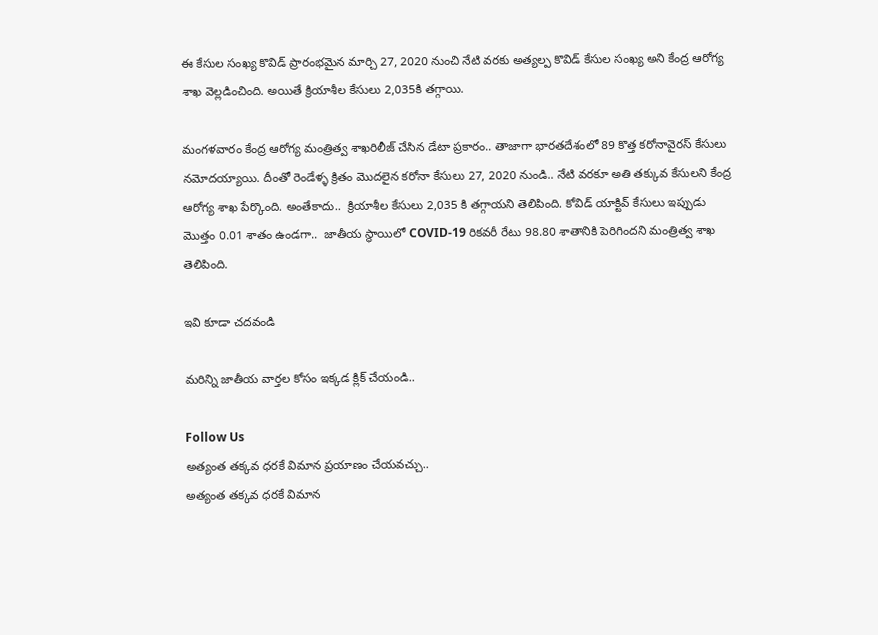ఈ కేసుల సంఖ్య కొవిడ్ ప్రారంభమైన మార్చి 27, 2020 నుంచి నేటి వరకు అత్యల్ప కొవిడ్ కేసుల సంఖ్య అని కేంద్ర ఆరోగ్య శాఖ వెల్లడించింది. అయితే క్రియాశీల కేసులు 2,035కి తగ్గాయి.

మంగళవారం కేంద్ర ఆరోగ్య మంత్రిత్వ శాఖరిలీజ్ చేసిన డేటా ప్రకారం.. తాజాగా భారతదేశంలో 89 కొత్త కరోనావైరస్ కేసులు నమోదయ్యాయి. దీంతో రెండేళ్ళ క్రితం మొదలైన కరోనా కేసులు 27, 2020 నుండి.. నేటి వరకూ అతి తక్కువ కేసులని కేంద్ర ఆరోగ్య శాఖ పేర్కొంది. అంతేకాదు..  క్రియాశీల కేసులు 2,035 కి తగ్గాయని తెలిపింది. కోవిడ్ యాక్టివ్ కేసులు ఇప్పుడు మొత్తం 0.01 శాతం ఉండగా..  జాతీయ స్థాయిలో COVID-19 రికవరీ రేటు 98.80 శాతానికి పెరిగిందని మంత్రిత్వ శాఖ తెలిపింది.

ఇవి కూడా చదవండి

మరిన్ని జాతీయ వార్తల కోసం ఇక్కడ క్లిక్ చేయండి..

Follow Us
అత్యంత తక్కవ ధరకే విమాన ప్రయాణం చేయవచ్చు..
అత్యంత తక్కవ ధరకే విమాన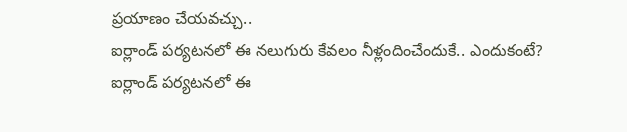ప్రయాణం చేయవచ్చు..
ఐర్లాండ్ పర్యటనలో ఈ నలుగురు కేవలం నీళ్లందించేందుకే.. ఎందుకంటే?
ఐర్లాండ్ పర్యటనలో ఈ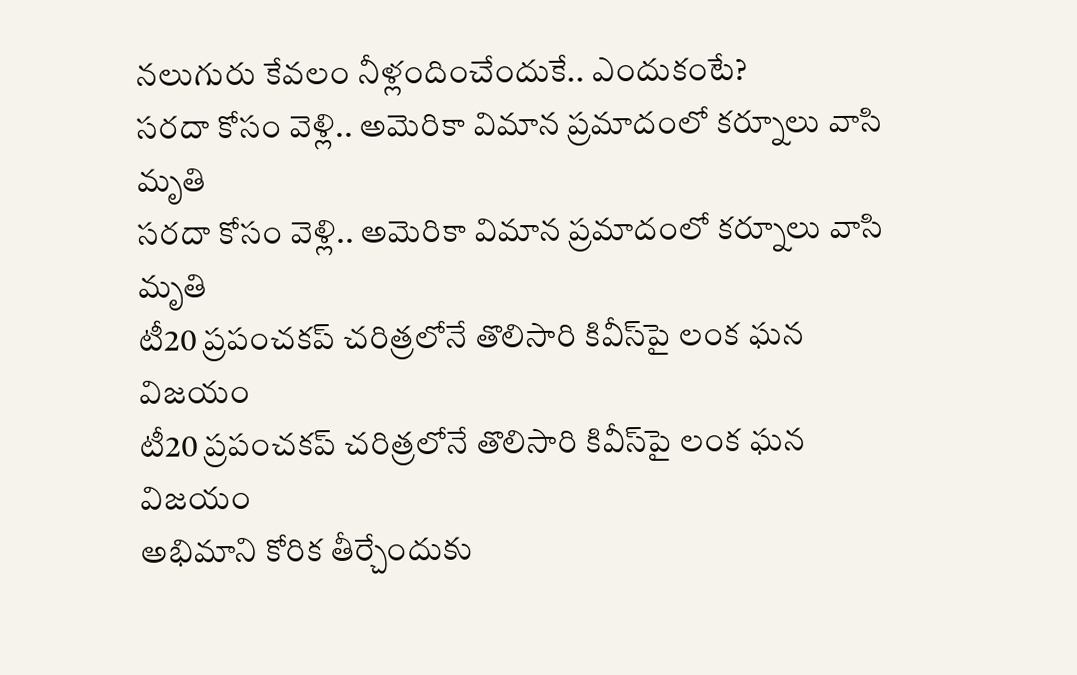నలుగురు కేవలం నీళ్లందించేందుకే.. ఎందుకంటే?
సరదా కోసం వెళ్లి.. అమెరికా విమాన ప్రమాదంలో కర్నూలు వాసి మృతి
సరదా కోసం వెళ్లి.. అమెరికా విమాన ప్రమాదంలో కర్నూలు వాసి మృతి
టీ20 ప్రపంచకప్ చరిత్రలోనే తొలిసారి కివీస్‌పై లంక ఘన విజయం
టీ20 ప్రపంచకప్ చరిత్రలోనే తొలిసారి కివీస్‌పై లంక ఘన విజయం
అభిమాని కోరిక తీర్చేందుకు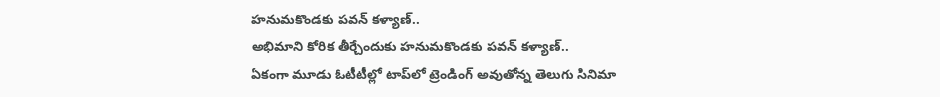హనుమకొండకు పవన్ కళ్యాణ్..
అభిమాని కోరిక తీర్చేందుకు హనుమకొండకు పవన్ కళ్యాణ్..
ఏకంగా మూడు ఓటీటీల్లో టాప్‌లో ట్రెండింగ్ అవుతోన్న తెలుగు సినిమా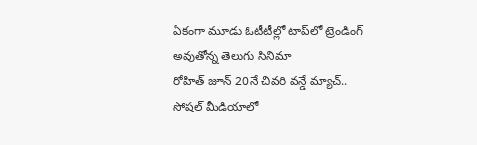ఏకంగా మూడు ఓటీటీల్లో టాప్‌లో ట్రెండింగ్ అవుతోన్న తెలుగు సినిమా
రోహిత్ జూన్ 20నే చివరి వన్డే మ్యాచ్.. సోషల్ మీడియాలో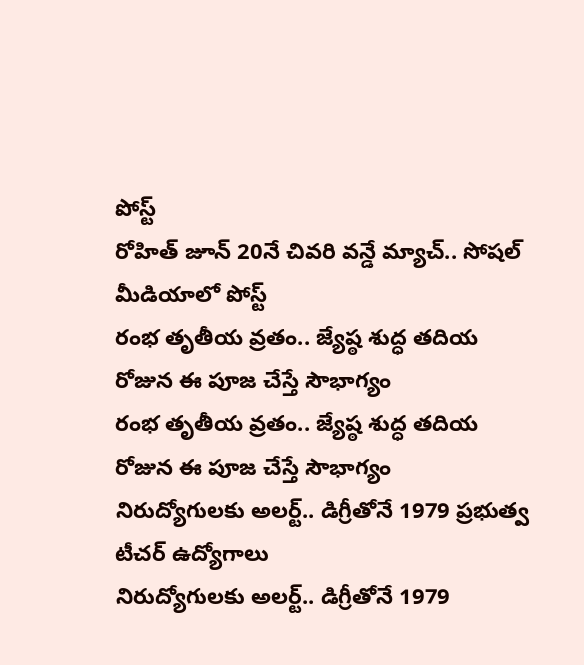పోస్ట్
రోహిత్ జూన్ 20నే చివరి వన్డే మ్యాచ్.. సోషల్ మీడియాలో పోస్ట్
రంభ తృతీయ వ్రతం.. జ్యేష్ఠ శుద్ధ తదియ రోజున ఈ పూజ చేస్తే సౌభాగ్యం
రంభ తృతీయ వ్రతం.. జ్యేష్ఠ శుద్ధ తదియ రోజున ఈ పూజ చేస్తే సౌభాగ్యం
నిరుద్యోగులకు అలర్ట్.. డిగ్రీతోనే 1979 ప్రభుత్వ టీచర్‌ ఉద్యోగాలు
నిరుద్యోగులకు అలర్ట్.. డిగ్రీతోనే 1979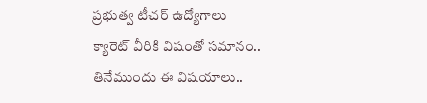ప్రభుత్వ టీచర్‌ ఉద్యోగాలు
క్యారెట్ వీరికి విషంతో సమానం.. తినేముందు ఈ విషయాలు..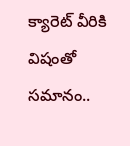క్యారెట్ వీరికి విషంతో సమానం..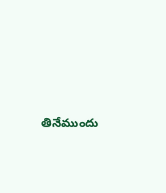తినేముందు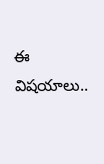ఈ విషయాలు..